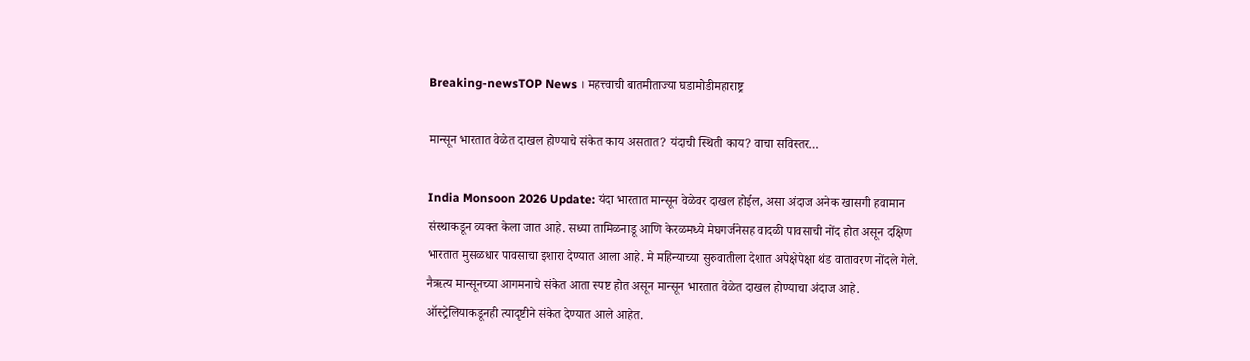Breaking-newsTOP News । महत्त्वाची बातमीताज्या घडामोडीमहाराष्ट्र

मान्सून भारतात वेळेत दाखल होण्याचे संकेत काय असतात? यंदाची स्थिती काय? वाचा सविस्तर…

India Monsoon 2026 Update: यंदा भारतात मान्सून वेळेवर दाखल होईल, असा अंदाज अनेक खासगी हवामान संस्थाकडून व्यक्त केला जात आहे. सध्या तामिळनाडू आणि केरळमध्ये मेघगर्जनेसह वादळी पावसाची नोंद होत असून दक्षिण भारतात मुसळधार पावसाचा इशारा देण्यात आला आहे. मे महिन्याच्या सुरुवातीला देशात अपेक्षेपेक्षा थंड वातावरण नोंदले गेले. नैऋत्य मान्सूनच्या आगमनाचे संकेत आता स्पष्ट होत असून मान्सून भारतात वेळेत दाखल होण्याचा अंदाज आहे. ऑस्ट्रेलियाकडूनही त्यादृष्टीने संकेत देण्यात आले आहेत.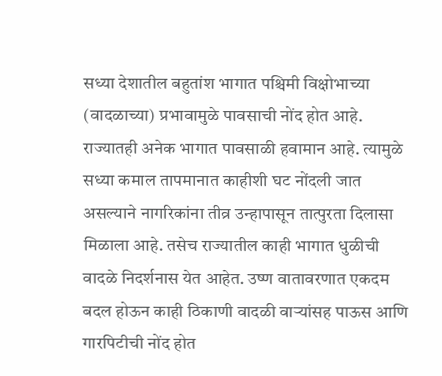सध्या देशातील बहुतांश भागात पश्चिमी विक्षोभाच्या (वादळाच्या) प्रभावामुळे पावसाची नोंद होत आहे. राज्यातही अनेक भागात पावसाळी हवामान आहे. त्यामुळे सध्या कमाल तापमानात काहीशी घट नोंदली जात असल्याने नागरिकांना तीव्र उन्हापासून तात्पुरता दिलासा मिळाला आहे. तसेच राज्यातील काही भागात धुळीची वादळे निदर्शनास येत आहेत. उष्ण वातावरणात एकदम बदल होऊन काही ठिकाणी वादळी वाऱ्यांसह पाऊस आणि गारपिटीची नोंद होत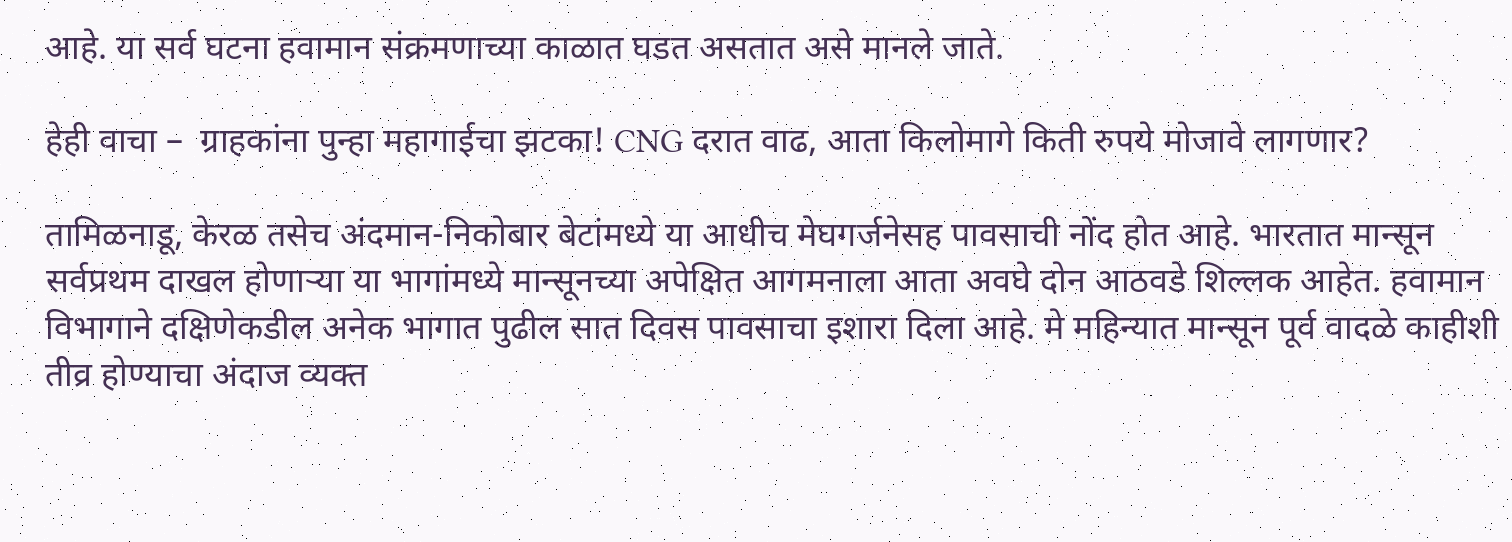आहे. या सर्व घटना हवामान संक्रमणाच्या काळात घडत असतात असे मानले जाते.

हेही वाचा –  ग्राहकांना पुन्हा महागाईचा झटका! CNG दरात वाढ, आता किलोमागे किती रुपये मोजावे लागणार?

तामिळनाडू, केरळ तसेच अंदमान-निकोबार बेटांमध्ये या आधीच मेघगर्जनेसह पावसाची नोंद होत आहे. भारतात मान्सून सर्वप्रथम दाखल होणाऱ्या या भागांमध्ये मान्सूनच्या अपेक्षित आगमनाला आता अवघे दोन आठवडे शिल्लक आहेत. हवामान विभागाने दक्षिणेकडील अनेक भागात पुढील सात दिवस पावसाचा इशारा दिला आहे. मे महिन्यात मान्सून पूर्व वादळे काहीशी तीव्र होण्याचा अंदाज व्यक्त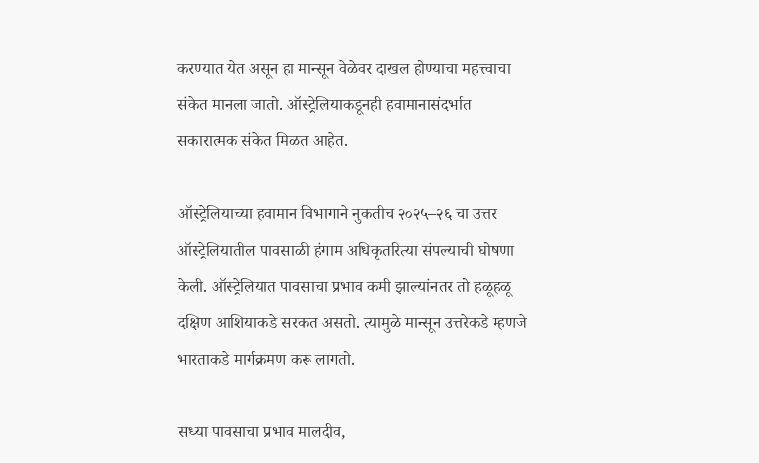करण्यात येत असून हा मान्सून वेळेवर दाखल होण्याचा महत्त्वाचा संकेत मानला जातो. ऑस्ट्रेलियाकडूनही हवामानासंदर्भात सकारात्मक संकेत मिळत आहेत.

ऑस्ट्रेलियाच्या हवामान विभागाने नुकतीच २०२५–२६ चा उत्तर ऑस्ट्रेलियातील पावसाळी हंगाम अधिकृतरित्या संपल्याची घोषणा केली. ऑस्ट्रेलियात पावसाचा प्रभाव कमी झाल्यांनतर तो हळूहळू दक्षिण आशियाकडे सरकत असतो. त्यामुळे मान्सून उत्तरेकडे म्हणजे भारताकडे मार्गक्रमण करू लागतो.

सध्या पावसाचा प्रभाव मालदीव,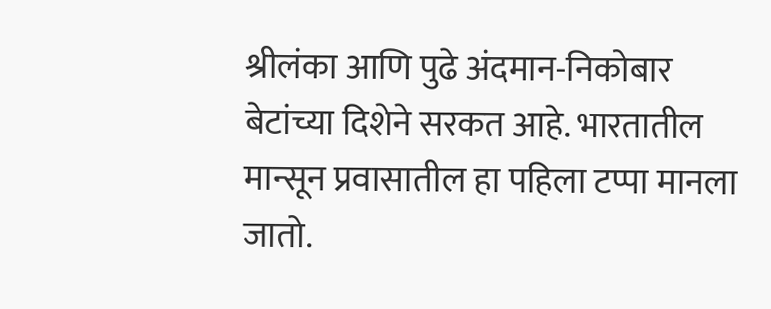श्रीलंका आणि पुढे अंदमान-निकोबार बेटांच्या दिशेने सरकत आहे. भारतातील मान्सून प्रवासातील हा पहिला टप्पा मानला जातो.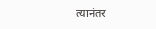त्यानंतर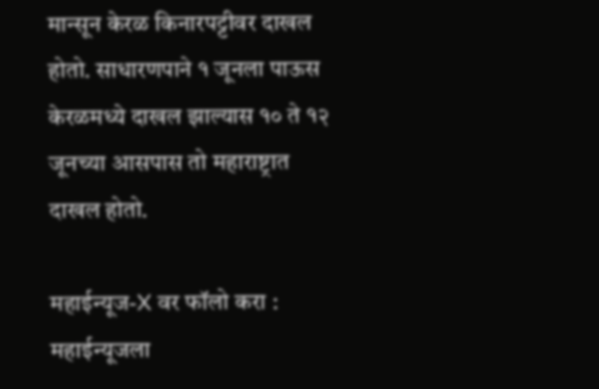मान्सून केरळ किनारपट्टीवर दाखल होतो. साधारणपाने १ जूनला पाऊस केरळमध्ये दाखल झाल्यास १० ते १२ जूनच्या आसपास तो महाराष्ट्रात दाखल होतो.

महाईन्यूज-X वर फॉलो करा : महाईन्यूजला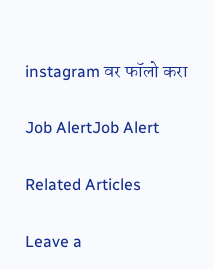instagram वर फॉलो करा

Job AlertJob Alert

Related Articles

Leave a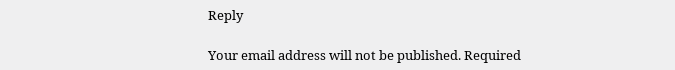Reply

Your email address will not be published. Required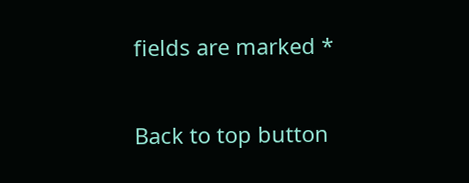fields are marked *

Back to top button